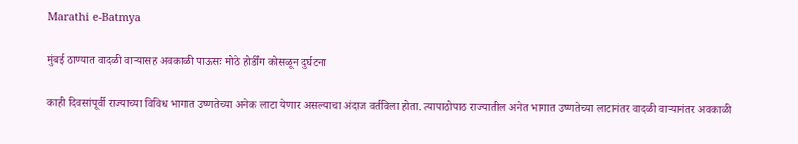Marathi e-Batmya

मुंबई ठाण्यात वादळी वाऱ्यासह अवकाळी पाऊसः मोठे होर्डींग कोसळून दुर्घटना

काही दिवसांपूर्वी राज्याच्या विविध भागात उष्णतेच्या अनेक लाटा येणार असल्याचा अंदाज वर्तविला होता. त्यापाठोपाठ राज्यातील अनेत भागात उष्णतेच्या लाटानंतर वादळी वाऱ्यानंतर अवकाळी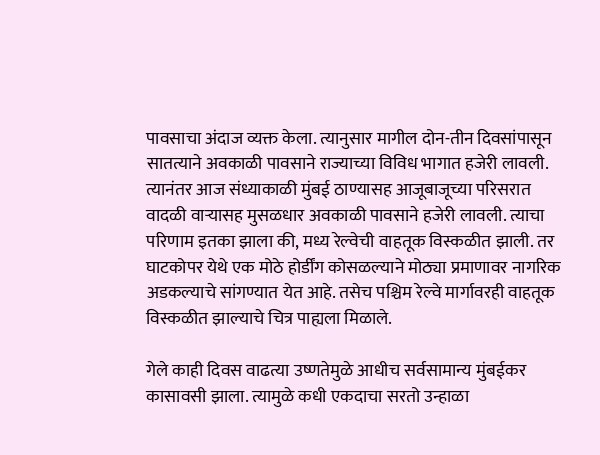पावसाचा अंदाज व्यक्त केला. त्यानुसार मागील दोन-तीन दिवसांपासून सातत्याने अवकाळी पावसाने राज्याच्या विविध भागात हजेरी लावली. त्यानंतर आज संध्याकाळी मुंबई ठाण्यासह आजूबाजूच्या परिसरात वादळी वाऱ्यासह मुसळधार अवकाळी पावसाने हजेरी लावली. त्याचा परिणाम इतका झाला की, मध्य रेल्वेची वाहतूक विस्कळीत झाली. तर घाटकोपर येथे एक मोठे होर्डींग कोसळल्याने मोठ्या प्रमाणावर नागरिक अडकल्याचे सांगण्यात येत आहे. तसेच पश्चिम रेल्वे मार्गावरही वाहतूक विस्कळीत झाल्याचे चित्र पाह्यला मिळाले.

गेले काही दिवस वाढत्या उष्णतेमुळे आधीच सर्वसामान्य मुंबईकर कासावसी झाला. त्यामुळे कधी एकदाचा सरतो उन्हाळा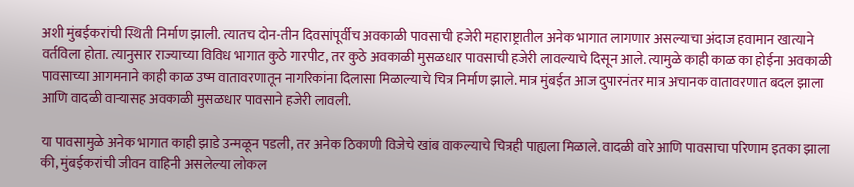अशी मुंबईकरांची स्थिती निर्माण झाली. त्यातच दोन-तीन दिवसांपूर्वीच अवकाळी पावसाची हजेरी महाराष्ट्रातील अनेक भागात लागणार असल्याचा अंदाज हवामान खात्याने वर्तविला होता. त्यानुसार राज्याच्या विविध भागात कुठे गारपीट, तर कुठे अवकाळी मुसळधार पावसाची हजेरी लावल्याचे दिसून आले. त्यामुळे काही काळ का होईना अवकाळी पावसाच्या आगमनाने काही काळ उष्म वातावरणातून नागरिकांना दिलासा मिळाल्याचे चित्र निर्माण झाले. मात्र मुंबईत आज दुपारनंतर मात्र अचानक वातावरणात बदल झाला आणि वादळी वाऱ्यासह अवकाळी मुसळधार पावसाने हजेरी लावली.

या पावसामुळे अनेक भागात काही झाडे उन्मळून पडली, तर अनेक ठिकाणी विजेचे खांब वाकल्याचे चित्रही पाह्यला मिळाले. वादळी वारे आणि पावसाचा परिणाम इतका झाला की, मुंबईकरांची जीवन वाहिनी असलेल्या लोकल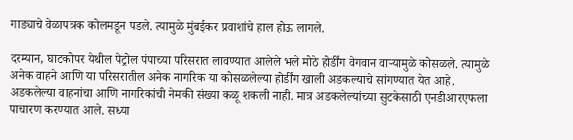गाड्याचे वेळापत्रक कोलमडून पडले. त्यामुळे मुंबईकर प्रवाशांचे हाल होऊ लागले.

दरम्यान, घाटकोपर येथील पेट्रोल पंपाच्या परिसरात लावण्यात आलेले भले मोठे होर्डींग वेगवान वाऱ्यामुळे कोसळले. त्यामुळे अनेक वाहने आणि या परिसरातील अनेक नागरिक या कोसळलेल्या होर्डींग खाली अडकल्याचे सांगण्यात येत आहे. अडकलेल्या वाहनांचा आणि नागरिकांची नेमकी संख्या कळू शकली नाही. मात्र अडकलेल्यांच्या सुटकेसाठी एनडीआरएफला पाचारण करण्यात आले. सध्या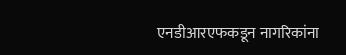एनडीआरएफकडून नागरिकांना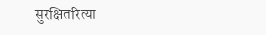सुरक्षितरित्या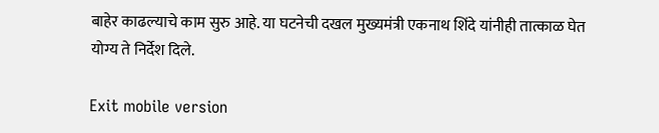बाहेर काढल्याचे काम सुरु आहे. या घटनेची दखल मुख्यमंत्री एकनाथ शिंदे यांनीही तात्काळ घेत योग्य ते निर्देश दिले.

Exit mobile version